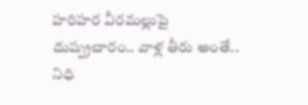హరిహర వీరమల్లుపై దుష్ప్రచారం.. వాళ్ల తీరు అంతే.. నిధి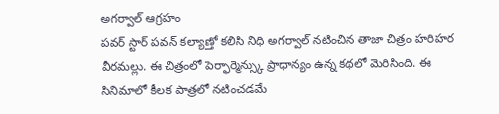అగర్వాల్ ఆగ్రహం
పవర్ స్టార్ పవన్ కల్యాణ్తో కలిసి నిధి అగర్వాల్ నటించిన తాజా చిత్రం హరిహర వీరమల్లు. ఈ చిత్రంలో పెర్ఫార్మెన్స్కు ప్రాధాన్యం ఉన్న కథలో మెరిసింది. ఈ సినిమాలో కీలక పాత్రలో నటించడమే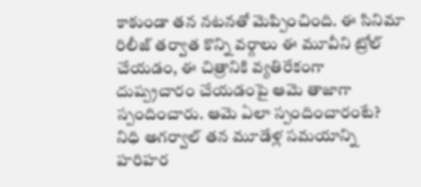కాకుండా తన నటనతో మెప్పించింది. ఈ సినిమా రిలీజ్ తర్వాత కొన్ని వర్గాలు ఈ మూవీని ట్రోల్ చేయడం, ఈ చిత్రానికి వ్యతిరేకంగా దుష్ప్రచారం చేయడంపై ఆమె తాజాగా స్పందించారు. ఆమె ఏలా స్పందించారంటే?
నిధి అగర్వాల్ తన మూడేళ్ల సమయాన్ని హరిహర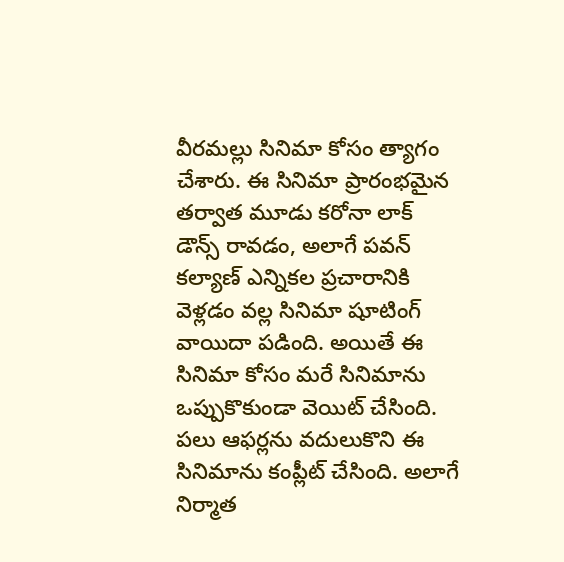వీరమల్లు సినిమా కోసం త్యాగం చేశారు. ఈ సినిమా ప్రారంభమైన తర్వాత మూడు కరోనా లాక్ డౌన్స్ రావడం, అలాగే పవన్ కల్యాణ్ ఎన్నికల ప్రచారానికి వెళ్లడం వల్ల సినిమా షూటింగ్ వాయిదా పడింది. అయితే ఈ సినిమా కోసం మరే సినిమాను ఒప్పుకొకుండా వెయిట్ చేసింది. పలు ఆఫర్లను వదులుకొని ఈ సినిమాను కంప్లీట్ చేసింది. అలాగే నిర్మాత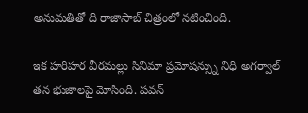అనుమతితో ది రాజాసాబ్ చిత్రంలో నటించింది.

ఇక హరిహర వీరమల్లు సినిమా ప్రమోషన్స్ను నిధి అగర్వాల్ తన భుజాలపై మోసింది. పవన్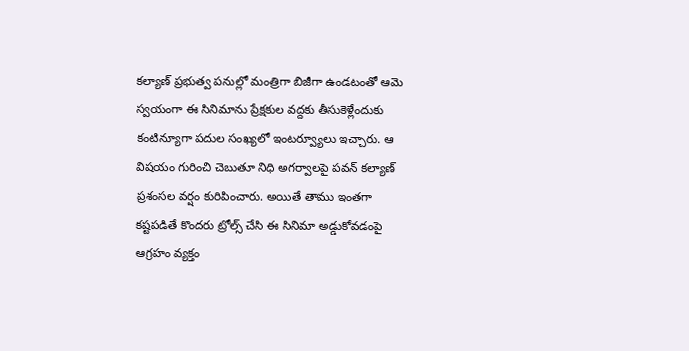కల్యాణ్ ప్రభుత్వ పనుల్లో మంత్రిగా బిజీగా ఉండటంతో ఆమె స్వయంగా ఈ సినిమాను ప్రేక్షకుల వద్దకు తీసుకెళ్లేందుకు కంటిన్యూగా పదుల సంఖ్యలో ఇంటర్వ్యూలు ఇచ్చారు. ఆ విషయం గురించి చెబుతూ నిధి అగర్వాలపై పవన్ కల్యాణ్ ప్రశంసల వర్షం కురిపించారు. అయితే తాము ఇంతగా కష్టపడితే కొందరు ట్రోల్స్ చేసి ఈ సినిమా అడ్డుకోవడంపై ఆగ్రహం వ్యక్తం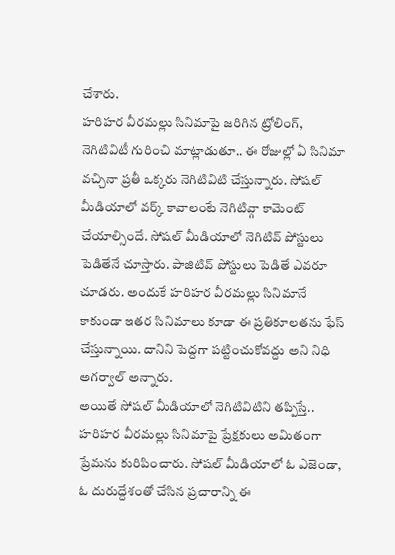చేశారు.
హరిహర వీరమల్లు సినిమాపై జరిగిన ట్రోలింగ్, నెగిటివిటీ గురించి మాట్లాడుతూ.. ఈ రోజుల్లో ఏ సినిమా వచ్చినా ప్రతీ ఒక్కరు నెగిటివిటి చేస్తున్నారు. సోషల్ మీడియాలో వర్క్ కావాలంటే నెగిటివ్గా కామెంట్ చేయాల్సిందే. సోషల్ మీడియాలో నెగిటివ్ పోస్టులు పెడితేనే చూస్తారు. పాజిటివ్ పోస్టులు పెడితే ఎవరూ చూడరు. అందుకే హరిహర వీరమల్లు సినిమానే కాకుండా ఇతర సినిమాలు కూడా ఈ ప్రతికూలతను ఫేస్ చేస్తున్నాయి. దానిని పెద్దగా పట్టించుకోవద్దు అని నిధి అగర్వాల్ అన్నారు.
అయితే సోషల్ మీడియాలో నెగిటివిటిని తప్పిస్తే.. హరిహర వీరమల్లు సినిమాపై ప్రేక్షకులు అమితంగా ప్రేమను కురిపించారు. సోషల్ మీడియాలో ఓ ఎజెండా, ఓ దురుద్దేశంతో చేసిన ప్రచారాన్ని ఈ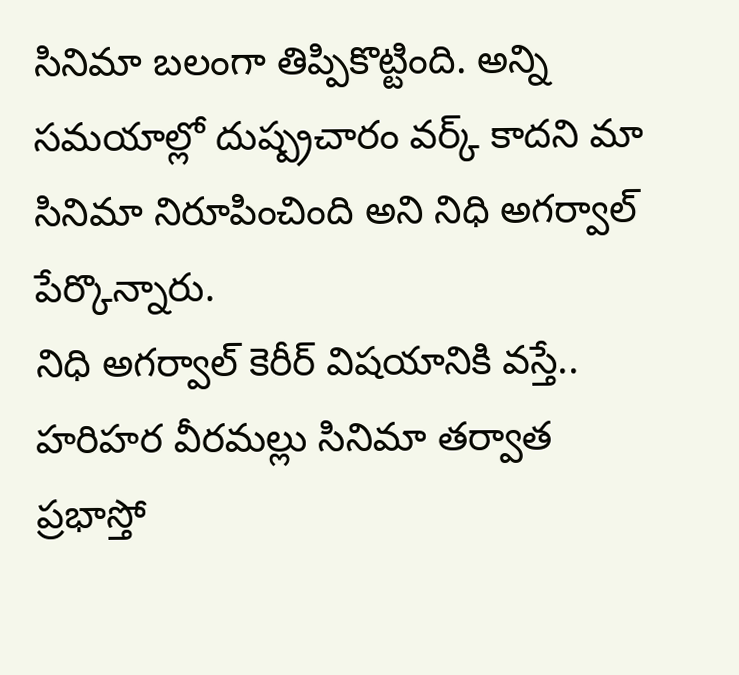సినిమా బలంగా తిప్పికొట్టింది. అన్ని సమయాల్లో దుష్ప్రచారం వర్క్ కాదని మా సినిమా నిరూపించింది అని నిధి అగర్వాల్ పేర్కొన్నారు.
నిధి అగర్వాల్ కెరీర్ విషయానికి వస్తే.. హరిహర వీరమల్లు సినిమా తర్వాత ప్రభాస్తో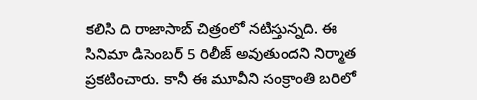కలిసి ది రాజాసాబ్ చిత్రంలో నటిస్తున్నది. ఈ సినిమా డిసెంబర్ 5 రిలీజ్ అవుతుందని నిర్మాత ప్రకటించారు. కానీ ఈ మూవీని సంక్రాంతి బరిలో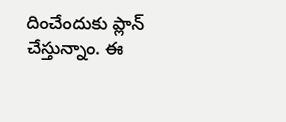దించేందుకు ప్లాన్ చేస్తున్నాం. ఈ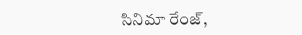సినిమా రేంజ్,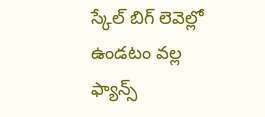స్కేల్ బిగ్ లెవెల్లో ఉండటం వల్ల ఫ్యాన్స్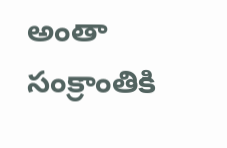అంతా సంక్రాంతికి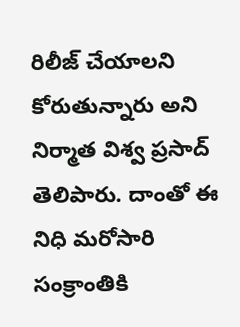రిలీజ్ చేయాలని కోరుతున్నారు అని నిర్మాత విశ్వ ప్రసాద్ తెలిపారు. దాంతో ఈ నిధి మరోసారి సంక్రాంతికి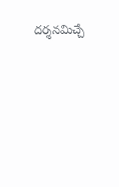దర్శనమిచ్చే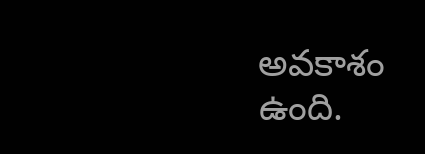అవకాశం ఉంది.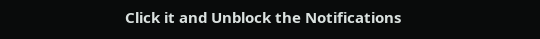Click it and Unblock the Notifications